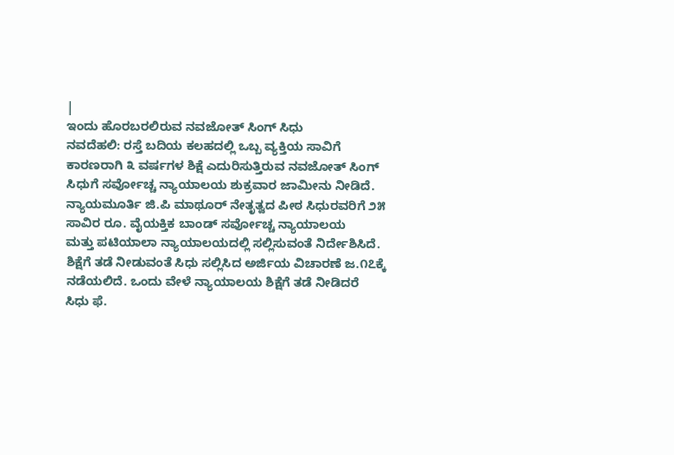|
ಇಂದು ಹೊರಬರಲಿರುವ ನವಜೋತ್ ಸಿಂಗ್ ಸಿಧು
ನವದೆಹಲಿ: ರಸ್ತೆ ಬದಿಯ ಕಲಹದಲ್ಲಿ ಒಬ್ಬ ವ್ಯಕ್ತಿಯ ಸಾವಿಗೆ
ಕಾರಣರಾಗಿ ೩ ವರ್ಷಗಳ ಶಿಕ್ಷೆ ಎದುರಿಸುತ್ತಿರುವ ನವಜೋತ್ ಸಿಂಗ್
ಸಿಧುಗೆ ಸರ್ವೋಚ್ಚ ನ್ಯಾಯಾಲಯ ಶುಕ್ರವಾರ ಜಾಮೀನು ನೀಡಿದೆ.
ನ್ಯಾಯಮೂರ್ತಿ ಜಿ.ಪಿ ಮಾಥೂರ್ ನೇತೃತ್ವದ ಪೀಠ ಸಿಧುರವರಿಗೆ ೨೫
ಸಾವಿರ ರೂ. ವೈಯಕ್ತಿಕ ಬಾಂಡ್ ಸರ್ವೋಚ್ಚ ನ್ಯಾಯಾಲಯ
ಮತ್ತು ಪಟಿಯಾಲಾ ನ್ಯಾಯಾಲಯದಲ್ಲಿ ಸಲ್ಲಿಸುವಂತೆ ನಿರ್ದೇಶಿಸಿದೆ.
ಶಿಕ್ಷೆಗೆ ತಡೆ ನೀಡುವಂತೆ ಸಿಧು ಸಲ್ಲಿಸಿದ ಅರ್ಜಿಯ ವಿಚಾರಣೆ ಜ.೧೭ಕ್ಕೆ
ನಡೆಯಲಿದೆ. ಒಂದು ವೇಳೆ ನ್ಯಾಯಾಲಯ ಶಿಕ್ಷೆಗೆ ತಡೆ ನೀಡಿದರೆ
ಸಿಧು ಫೆ.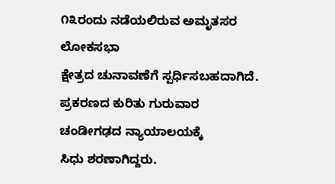೧೩ರಂದು ನಡೆಯಲಿರುವ ಅಮೃತಸರ ಲೋಕಸಭಾ
ಕ್ಷೇತ್ರದ ಚುನಾವಣೆಗೆ ಸ್ಪರ್ಧಿಸಬಹದಾಗಿದೆ.
ಪ್ರಕರಣದ ಕುರಿತು ಗುರುವಾರ ಚಂಡೀಗಢದ ನ್ಯಾಯಾಲಯಕ್ಕೆ
ಸಿಧು ಶರಣಾಗಿದ್ದರು.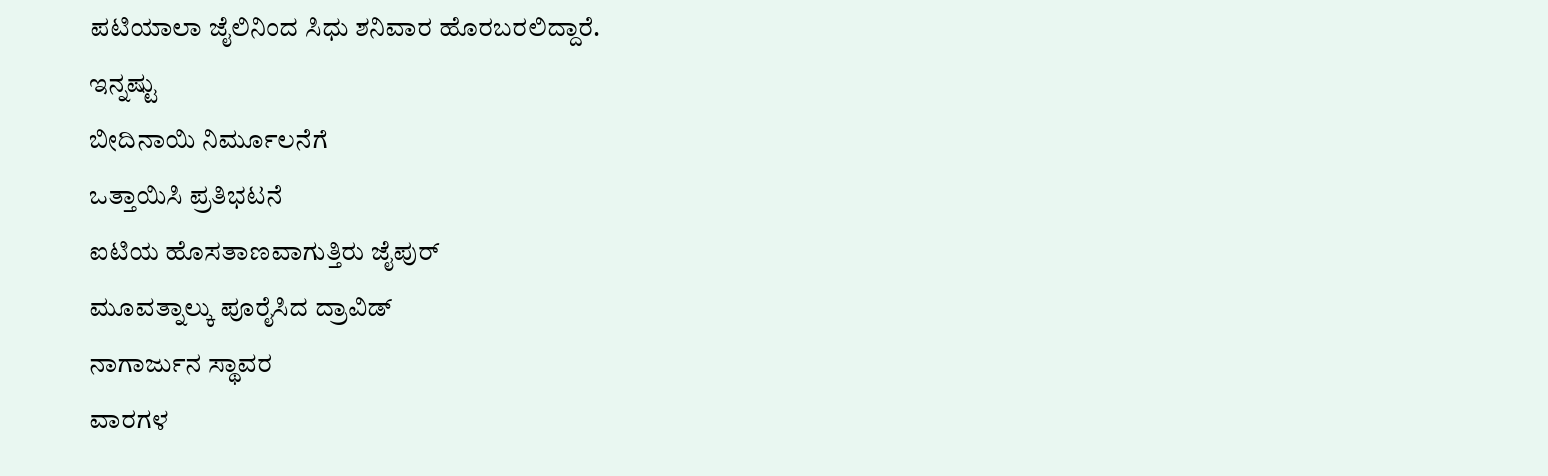ಪಟಿಯಾಲಾ ಜೈಲಿನಿಂದ ಸಿಧು ಶನಿವಾರ ಹೊರಬರಲಿದ್ದಾರೆ.
ಇನ್ನಷ್ಟು
ಬೀದಿನಾಯಿ ನಿರ್ಮೂಲನೆಗೆ
ಒತ್ತಾಯಿಸಿ ಪ್ರತಿಭಟನೆ
ಐಟಿಯ ಹೊಸತಾಣವಾಗುತ್ತಿರು ಜೈಪುರ್
ಮೂವತ್ನಾಲ್ಕು ಪೂರೈಸಿದ ದ್ರಾವಿಡ್
ನಾಗಾರ್ಜುನ ಸ್ಥಾವರ
ವಾರಗಳ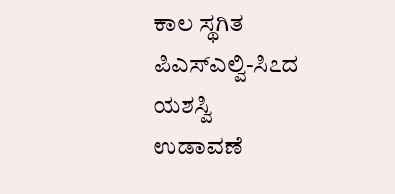ಕಾಲ ಸ್ಥಗಿತ
ಪಿಎಸ್ಎಲ್ವಿ-ಸಿ೭ದ ಯಶಸ್ವಿ
ಉಡಾವಣೆ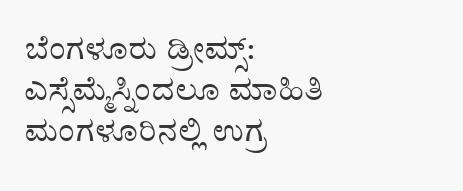ಬೆಂಗಳೂರು ಡ್ರೀಮ್ಸ್:
ಎಸ್ಸೆಮ್ಮೆಸ್ನಿಂದಲೂ ಮಾಹಿತಿ
ಮಂಗಳೂರಿನಲ್ಲಿ ಉಗ್ರ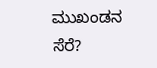ಮುಖಂಡನ ಸೆರೆ?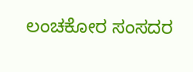ಲಂಚಕೋರ ಸಂಸದರ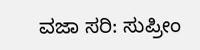ವಜಾ ಸರಿ: ಸುಪ್ರೀಂ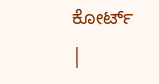ಕೋರ್ಟ್
|